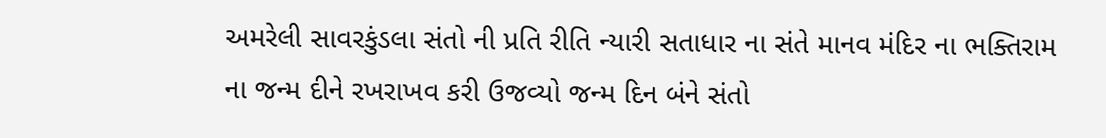અમરેલી સાવરકુંડલા સંતો ની પ્રતિ રીતિ ન્યારી સતાધાર ના સંતે માનવ મંદિર ના ભક્તિરામ ના જન્મ દીને રખરાખવ કરી ઉજવ્યો જન્મ દિન બંને સંતો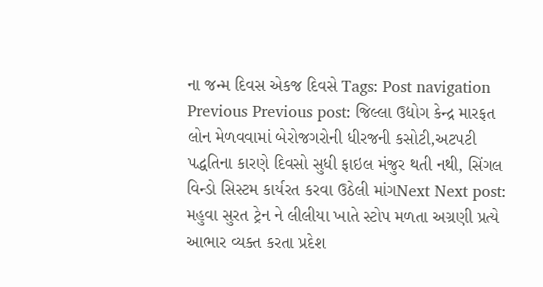ના જન્મ દિવસ એકજ દિવસે Tags: Post navigation Previous Previous post: જિલ્લા ઉદ્યોગ કેન્દ્ર મારફત લોન મેળવવામાં બેરોજગરોની ધીરજની કસોટી,અટપટી પદ્ધતિના કારણે દિવસો સુધી ફાઇલ મંજુર થતી નથી, સિંગલ વિન્ડો સિસ્ટમ કાર્યરત કરવા ઉઠેલી માંગNext Next post: મહુવા સુરત ટ્રેન ને લીલીયા ખાતે સ્ટોપ મળતા અગ્રણી પ્રત્યે આભાર વ્યક્ત કરતા પ્રદેશ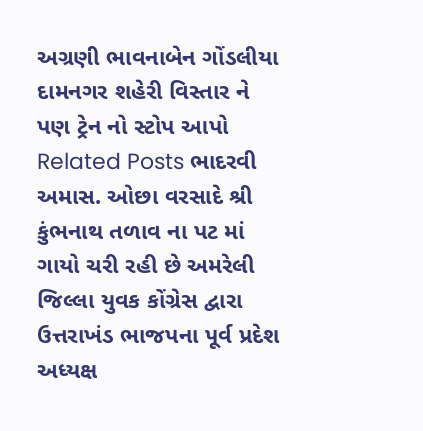અગ્રણી ભાવનાબેન ગોંડલીયા દામનગર શહેરી વિસ્તાર ને પણ ટ્રેન નો સ્ટોપ આપો Related Posts ભાદરવી અમાસ. ઓછા વરસાદે શ્રી કુંભનાથ તળાવ ના પટ માં ગાયો ચરી રહી છે અમરેલી જિલ્લા યુવક કોંગ્રેસ દ્વારા ઉત્તરાખંડ ભાજપના પૂર્વ પ્રદેશ અધ્યક્ષ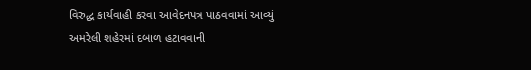વિરુદ્ધ કાર્યવાહી કરવા આવેદનપત્ર પાઠવવામાં આવ્યું અમરેલી શહેરમાં દબાળ હટાવવાની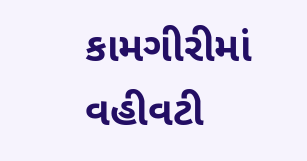કામગીરીમાં વહીવટી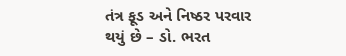તંત્ર ફૂડ અને નિષ્ઠર પરવાર થયું છે – ડો. ભરત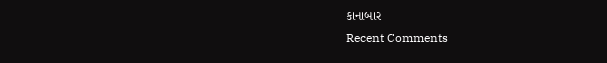કાનાબાર
Recent Comments